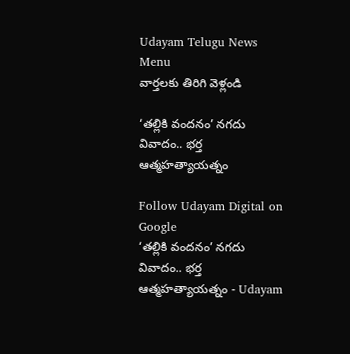Udayam Telugu News
Menu
వార్తలకు తిరిగి వెళ్లండి

‘తల్లికి వందనం’ నగదు వివాదం.. భర్త ఆత్మహత్యాయత్నం

Follow Udayam Digital on Google
‘తల్లికి వందనం’ నగదు వివాదం.. భర్త ఆత్మహత్యాయత్నం - Udayam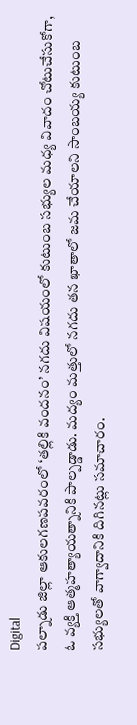Digital
పల్నాడు జిల్లా ఆకులగణపవరంలో ‘తల్లికి వందనం’ నగదు విషయంలో కుటుంబ సభ్యుల మధ్య వివాదం చోటుచేసుకోగా, ఓ వ్యక్తి ఆత్మహత్యాయత్నానికి పాల్పడ్డాడు. మద్యం మత్తులో నగదు తన ఖాతాలో జమ చేయాలని సాంబయ్య కుటుంబ సభ్యులతో వాగ్వాదానికి దిగినట్లు సమాచారం.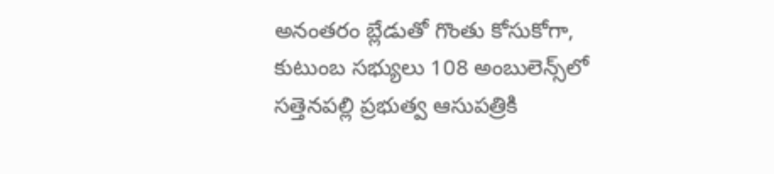అనంతరం బ్లేడుతో గొంతు కోసుకోగా, కుటుంబ సభ్యులు 108 అంబులెన్స్‌లో సత్తెనపల్లి ప్రభుత్వ ఆసుపత్రికి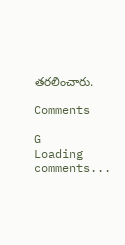తరలించారు.

Comments

G
Loading comments...